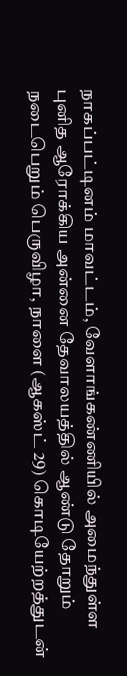நாகப்பட்டினம் மாவட்டம், வேளாங்கண்ணியில் அமைந்துள்ள புனித ஆரோக்கிய அன்னை தேவாலயத்தில் ஆண்டு தோறும் நடைபெறும் பெருவிழா, நாளை (ஆகஸ்ட் 29) கொடியேற்றத்துடன்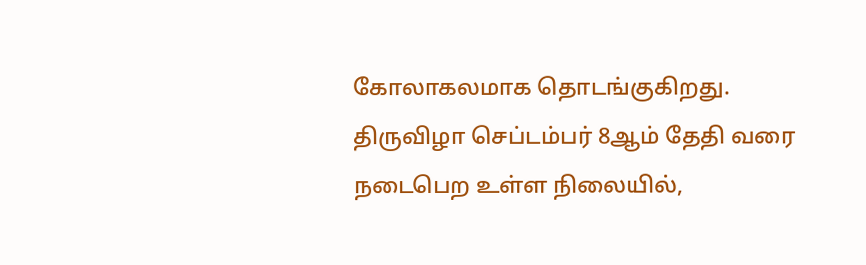கோலாகலமாக தொடங்குகிறது.
திருவிழா செப்டம்பர் 8ஆம் தேதி வரை நடைபெற உள்ள நிலையில்,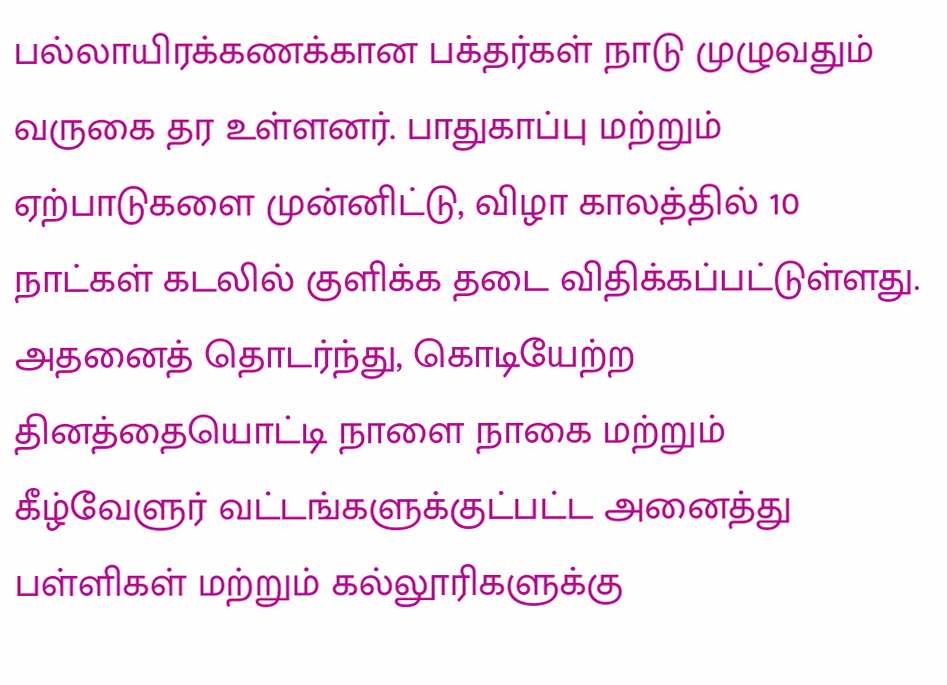பல்லாயிரக்கணக்கான பக்தர்கள் நாடு முழுவதும் வருகை தர உள்ளனர். பாதுகாப்பு மற்றும் ஏற்பாடுகளை முன்னிட்டு, விழா காலத்தில் 10 நாட்கள் கடலில் குளிக்க தடை விதிக்கப்பட்டுள்ளது. அதனைத் தொடர்ந்து, கொடியேற்ற தினத்தையொட்டி நாளை நாகை மற்றும் கீழ்வேளுர் வட்டங்களுக்குட்பட்ட அனைத்து பள்ளிகள் மற்றும் கல்லூரிகளுக்கு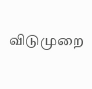விடுமுறை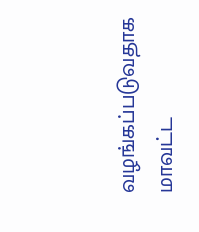வழங்கப்படுவதாக மாவட்ட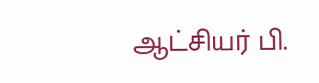ஆட்சியர் பி.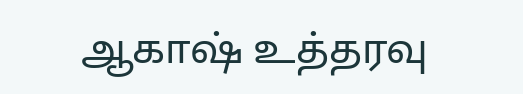ஆகாஷ் உத்தரவு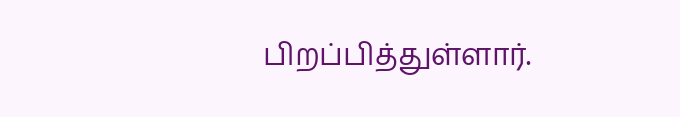பிறப்பித்துள்ளார்.